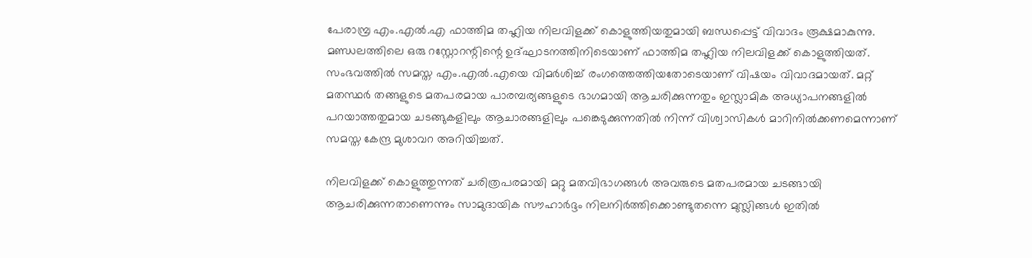പേരാമ്പ്ര എം.എൽ.എ ഫാത്തിമ തഹ്ലിയ നിലവിളക്ക് കൊളുത്തിയതുമായി ബന്ധപ്പെട്ട് വിവാദം രൂക്ഷമാകുന്നു. മണ്ഡലത്തിലെ ഒരു റസ്റ്റോറന്റിന്റെ ഉദ്ഘാടനത്തിനിടെയാണ് ഫാത്തിമ തഹ്ലിയ നിലവിളക്ക് കൊളുത്തിയത്. സംഭവത്തിൽ സമസ്ത എം.എൽ.എയെ വിമർശിച്ച് രംഗത്തെത്തിയതോടെയാണ് വിഷയം വിവാദമായത്. മറ്റ് മതസ്ഥർ തങ്ങളുടെ മതപരമായ പാരമ്പര്യങ്ങളുടെ ഭാഗമായി ആചരിക്കുന്നതും ഇസ്ലാമിക അധ്യാപനങ്ങളിൽ പറയാത്തതുമായ ചടങ്ങുകളിലും ആചാരങ്ങളിലും പങ്കെടുക്കുന്നതിൽ നിന്ന് വിശ്വാസികൾ മാറിനിൽക്കണമെന്നാണ് സമസ്ത കേന്ദ്ര മുശാവറ അറിയിച്ചത്.

നിലവിളക്ക് കൊളുത്തുന്നത് ചരിത്രപരമായി മറ്റു മതവിഭാഗങ്ങൾ അവരുടെ മതപരമായ ചടങ്ങായി ആചരിക്കുന്നതാണെന്നും സാമുദായിക സൗഹാർദ്ദം നിലനിർത്തിക്കൊണ്ടുതന്നെ മുസ്ലിങ്ങൾ ഇതിൽ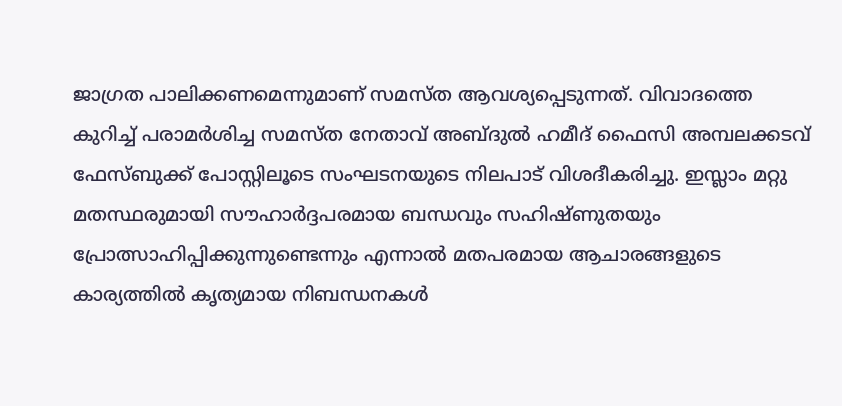ജാഗ്രത പാലിക്കണമെന്നുമാണ് സമസ്ത ആവശ്യപ്പെടുന്നത്. വിവാദത്തെ കുറിച്ച് പരാമർശിച്ച സമസ്ത നേതാവ് അബ്ദുൽ ഹമീദ് ഫൈസി അമ്പലക്കടവ് ഫേസ്ബുക്ക് പോസ്റ്റിലൂടെ സംഘടനയുടെ നിലപാട് വിശദീകരിച്ചു. ഇസ്ലാം മറ്റു മതസ്ഥരുമായി സൗഹാർദ്ദപരമായ ബന്ധവും സഹിഷ്ണുതയും പ്രോത്സാഹിപ്പിക്കുന്നുണ്ടെന്നും എന്നാൽ മതപരമായ ആചാരങ്ങളുടെ കാര്യത്തിൽ കൃത്യമായ നിബന്ധനകൾ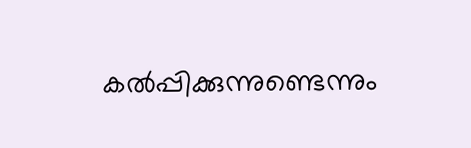കൽപ്പിക്കുന്നുണ്ടെന്നും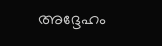അദ്ദേഹം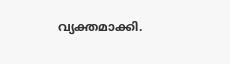വ്യക്തമാക്കി.